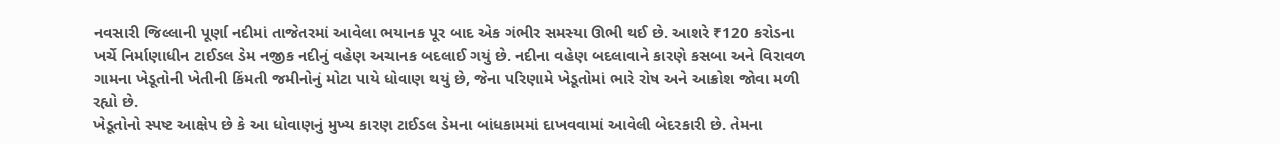નવસારી જિલ્લાની પૂર્ણા નદીમાં તાજેતરમાં આવેલા ભયાનક પૂર બાદ એક ગંભીર સમસ્યા ઊભી થઈ છે. આશરે ₹120 કરોડના ખર્ચે નિર્માણાધીન ટાઈડલ ડેમ નજીક નદીનું વહેણ અચાનક બદલાઈ ગયું છે. નદીના વહેણ બદલાવાને કારણે કસબા અને વિરાવળ ગામના ખેડૂતોની ખેતીની કિંમતી જમીનોનું મોટા પાયે ધોવાણ થયું છે, જેના પરિણામે ખેડૂતોમાં ભારે રોષ અને આક્રોશ જોવા મળી રહ્યો છે.
ખેડૂતોનો સ્પષ્ટ આક્ષેપ છે કે આ ધોવાણનું મુખ્ય કારણ ટાઈડલ ડેમના બાંધકામમાં દાખવવામાં આવેલી બેદરકારી છે. તેમના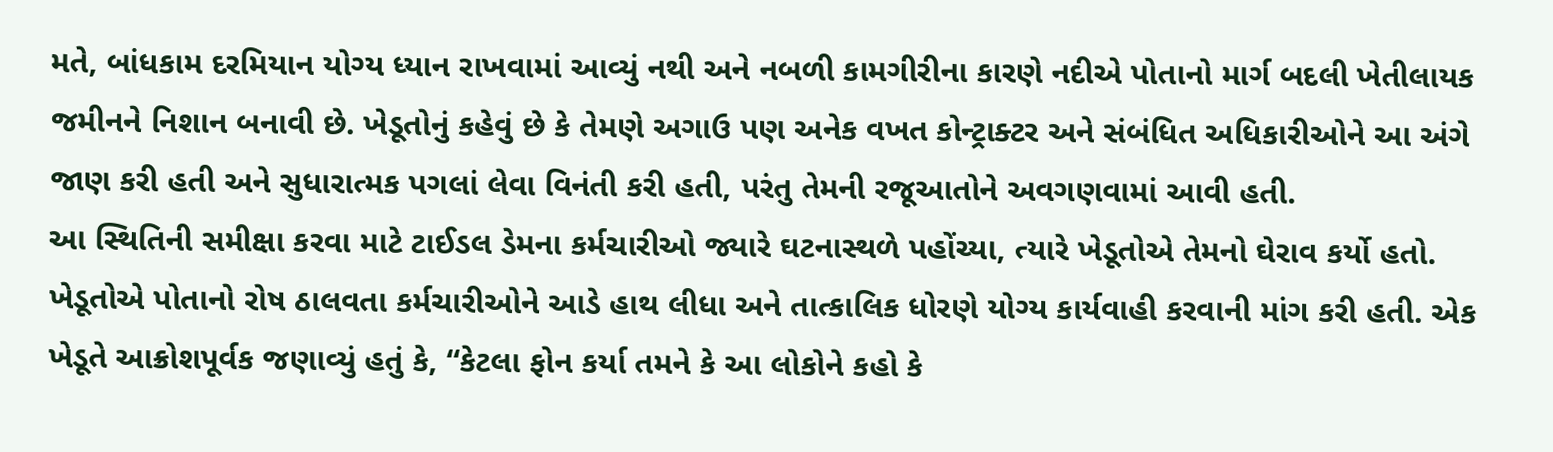મતે, બાંધકામ દરમિયાન યોગ્ય ધ્યાન રાખવામાં આવ્યું નથી અને નબળી કામગીરીના કારણે નદીએ પોતાનો માર્ગ બદલી ખેતીલાયક જમીનને નિશાન બનાવી છે. ખેડૂતોનું કહેવું છે કે તેમણે અગાઉ પણ અનેક વખત કોન્ટ્રાક્ટર અને સંબંધિત અધિકારીઓને આ અંગે જાણ કરી હતી અને સુધારાત્મક પગલાં લેવા વિનંતી કરી હતી, પરંતુ તેમની રજૂઆતોને અવગણવામાં આવી હતી.
આ સ્થિતિની સમીક્ષા કરવા માટે ટાઈડલ ડેમના કર્મચારીઓ જ્યારે ઘટનાસ્થળે પહોંચ્યા, ત્યારે ખેડૂતોએ તેમનો ઘેરાવ કર્યો હતો. ખેડૂતોએ પોતાનો રોષ ઠાલવતા કર્મચારીઓને આડે હાથ લીધા અને તાત્કાલિક ધોરણે યોગ્ય કાર્યવાહી કરવાની માંગ કરી હતી. એક ખેડૂતે આક્રોશપૂર્વક જણાવ્યું હતું કે, “કેટલા ફોન કર્યા તમને કે આ લોકોને કહો કે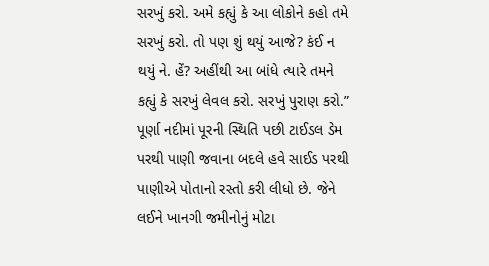સરખું કરો. અમે કહ્યું કે આ લોકોને કહો તમે સરખું કરો. તો પણ શું થયું આજે? કંઈ ન થયું ને. હેં? અહીંથી આ બાંધે ત્યારે તમને કહ્યું કે સરખું લેવલ કરો. સરખું પુરાણ કરો.”
પૂર્ણા નદીમાં પૂરની સ્થિતિ પછી ટાઈડલ ડેમ પરથી પાણી જવાના બદલે હવે સાઈડ પરથી પાણીએ પોતાનો રસ્તો કરી લીધો છે. જેને લઈને ખાનગી જમીનોનું મોટા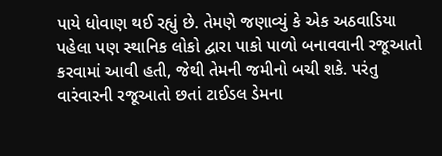પાયે ધોવાણ થઈ રહ્યું છે. તેમણે જણાવ્યું કે એક અઠવાડિયા પહેલા પણ સ્થાનિક લોકો દ્વારા પાકો પાળો બનાવવાની રજૂઆતો કરવામાં આવી હતી, જેથી તેમની જમીનો બચી શકે. પરંતુ વારંવારની રજૂઆતો છતાં ટાઈડલ ડેમના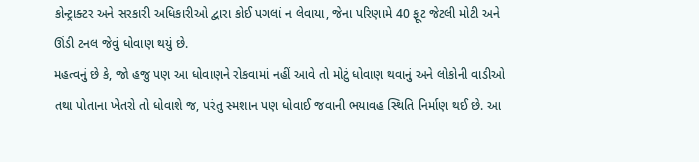કોન્ટ્રાક્ટર અને સરકારી અધિકારીઓ દ્વારા કોઈ પગલાં ન લેવાયા, જેના પરિણામે 40 ફૂટ જેટલી મોટી અને ઊંડી ટનલ જેવું ધોવાણ થયું છે.
મહત્વનું છે કે, જો હજુ પણ આ ધોવાણને રોકવામાં નહીં આવે તો મોટું ધોવાણ થવાનું અને લોકોની વાડીઓ તથા પોતાના ખેતરો તો ધોવાશે જ, પરંતુ સ્મશાન પણ ધોવાઈ જવાની ભયાવહ સ્થિતિ નિર્માણ થઈ છે. આ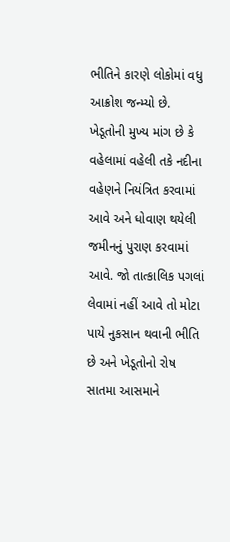ભીતિને કારણે લોકોમાં વધુ આક્રોશ જન્મ્યો છે. ખેડૂતોની મુખ્ય માંગ છે કે વહેલામાં વહેલી તકે નદીના વહેણને નિયંત્રિત કરવામાં આવે અને ધોવાણ થયેલી જમીનનું પુરાણ કરવામાં આવે. જો તાત્કાલિક પગલાં લેવામાં નહીં આવે તો મોટા પાયે નુકસાન થવાની ભીતિ છે અને ખેડૂતોનો રોષ સાતમા આસમાને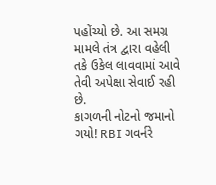પહોંચ્યો છે. આ સમગ્ર મામલે તંત્ર દ્વારા વહેલી તકે ઉકેલ લાવવામાં આવે તેવી અપેક્ષા સેવાઈ રહી છે.
કાગળની નોટનો જમાનો ગયો! RBI ગવર્નરે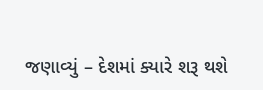જણાવ્યું – દેશમાં ક્યારે શરૂ થશે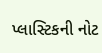પ્લાસ્ટિકની નોટ